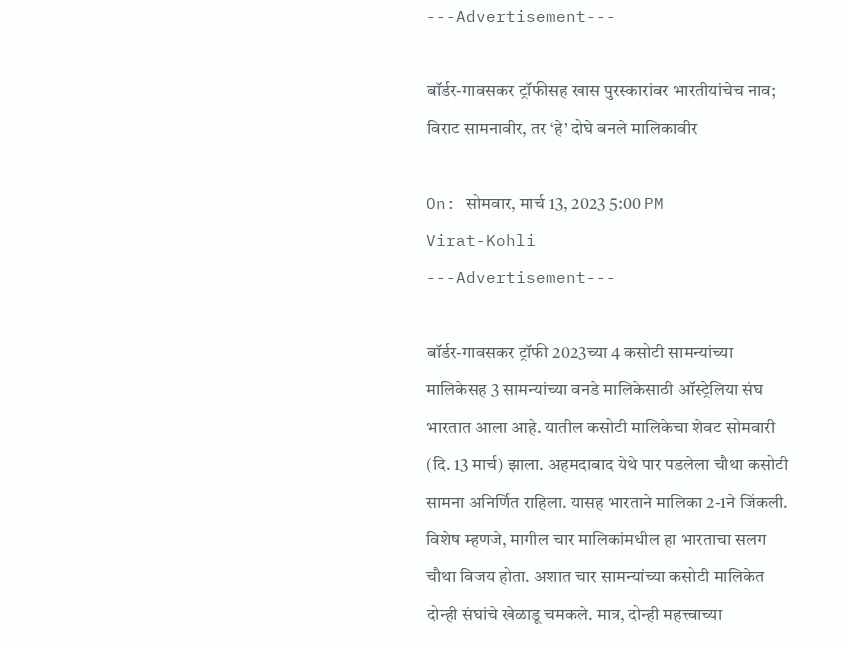---Advertisement---

बॉर्डर-गावसकर ट्रॉफीसह खास पुरस्कारांवर भारतीयांचेच नाव; विराट सामनावीर, तर ‘हे’ दोघे बनले मालिकावीर

On: सोमवार, मार्च 13, 2023 5:00 PM
Virat-Kohli
---Advertisement---

बॉर्डर-गावसकर ट्रॉफी 2023च्या 4 कसोटी सामन्यांच्या मालिकेसह 3 सामन्यांच्या वनडे मालिकेसाठी ऑस्ट्रेलिया संघ भारतात आला आहे. यातील कसोटी मालिकेचा शेवट सोमवारी (दि. 13 मार्च) झाला. अहमदाबाद येथे पार पडलेला चौथा कसोटी सामना अनिर्णित राहिला. यासह भारताने मालिका 2-1ने जिंकली. विशेष म्हणजे, मागील चार मालिकांमधील हा भारताचा सलग चौथा विजय होता. अशात चार सामन्यांच्या कसोटी मालिकेत दोन्ही संघांचे खेळाडू चमकले. मात्र, दोन्ही महत्त्वाच्या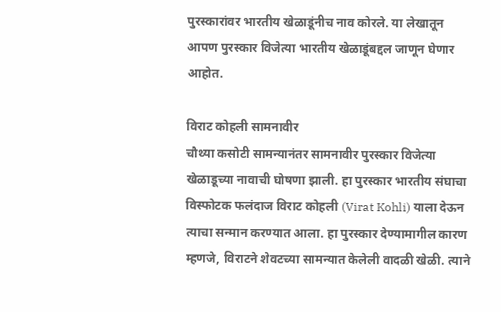पुरस्कारांवर भारतीय खेळाडूंनीच नाव कोरले. या लेखातून आपण पुरस्कार विजेत्या भारतीय खेळाडूंबद्दल जाणून घेणार आहोत.

विराट कोहली सामनावीर
चौथ्या कसोटी सामन्यानंतर सामनावीर पुरस्कार विजेत्या खेळाडूच्या नावाची घोषणा झाली. हा पुरस्कार भारतीय संघाचा विस्फोटक फलंदाज विराट कोहली (Virat Kohli) याला देऊन त्याचा सन्मान करण्यात आला. हा पुरस्कार देण्यामागील कारण म्हणजे, विराटने शेवटच्या सामन्यात केलेली वादळी खेळी. त्याने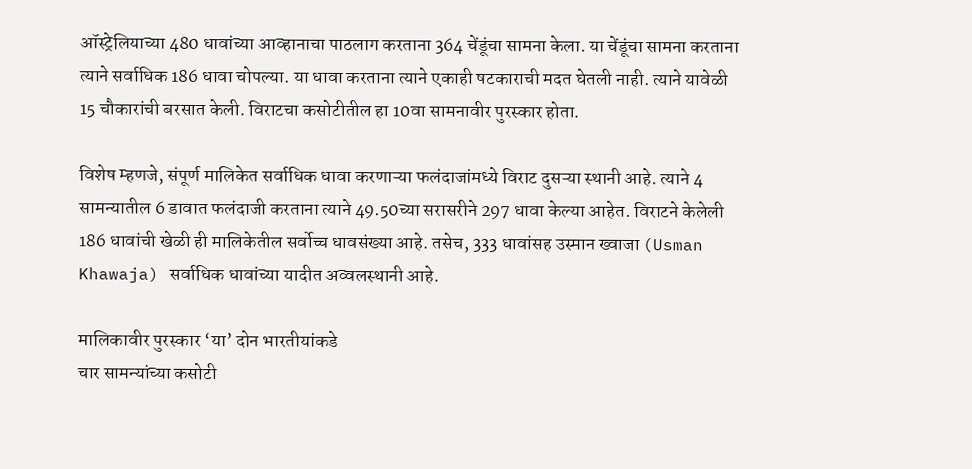ऑस्ट्रेलियाच्या 480 धावांच्या आव्हानाचा पाठलाग करताना 364 चेंडूंचा सामना केला. या चेंडूंचा सामना करताना त्याने सर्वाधिक 186 धावा चोपल्या. या धावा करताना त्याने एकाही षटकाराची मदत घेतली नाही. त्याने यावेळी 15 चौकारांची बरसात केली. विराटचा कसोटीतील हा 10वा सामनावीर पुरस्कार होता.

विशेष म्हणजे, संपूर्ण मालिकेत सर्वाधिक धावा करणाऱ्या फलंदाजांमध्ये विराट दुसऱ्या स्थानी आहे. त्याने 4 सामन्यातील 6 डावात फलंदाजी करताना त्याने 49.50च्या सरासरीने 297 धावा केल्या आहेत. विराटने केलेली 186 धावांची खेळी ही मालिकेतील सर्वोच्च धावसंख्या आहे. तसेच, 333 धावांसह उस्मान ख्वाजा (Usman Khawaja) सर्वाधिक धावांच्या यादीत अव्वलस्थानी आहे.

मालिकावीर पुरस्कार ‘या’ दोन भारतीयांकडे
चार सामन्यांच्या कसोटी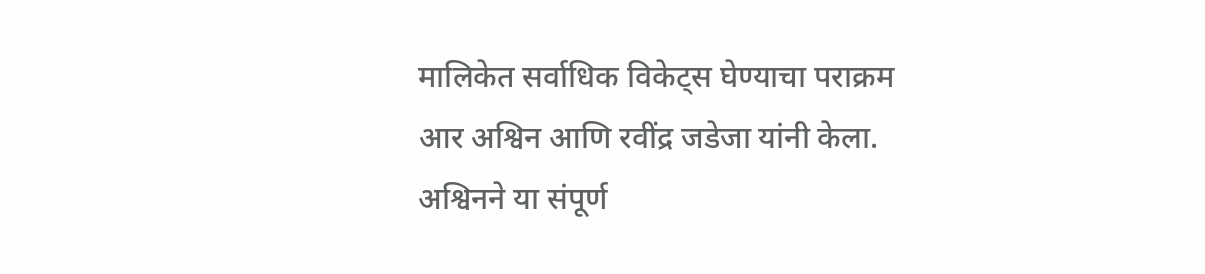मालिकेत सर्वाधिक विकेट्स घेण्याचा पराक्रम आर अश्विन आणि रवींद्र जडेजा यांनी केला. अश्विनने या संपूर्ण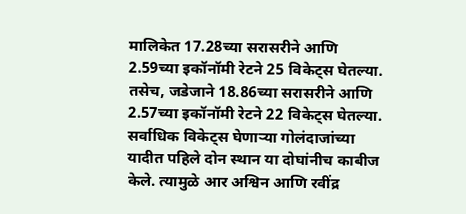मालिकेत 17.28च्या सरासरीने आणि 2.59च्या इकॉनॉमी रेटने 25 विकेट्स घेतल्या. तसेच, जडेजाने 18.86च्या सरासरीने आणि 2.57च्या इकॉनॉमी रेटने 22 विकेट्स घेतल्या. सर्वाधिक विकेट्स घेणाऱ्या गोलंदाजांच्या यादीत पहिले दोन स्थान या दोघांनीच काबीज केले. त्यामुळे आर अश्विन आणि रवींद्र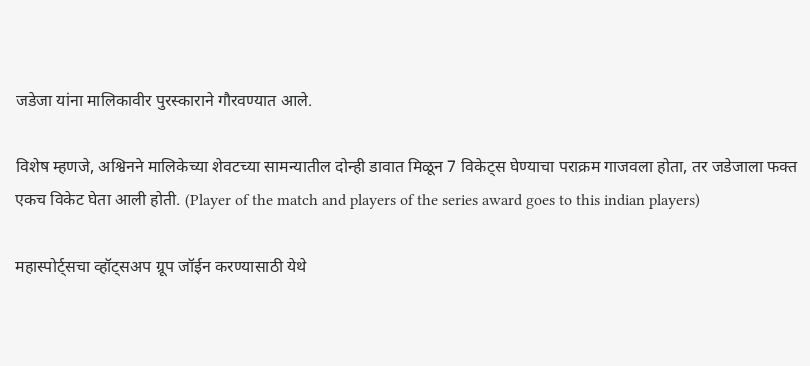जडेजा यांना मालिकावीर पुरस्काराने गौरवण्यात आले.

विशेष म्हणजे, अश्विनने मालिकेच्या शेवटच्या सामन्यातील दोन्ही डावात मिळून 7 विकेट्स घेण्याचा पराक्रम गाजवला होता, तर जडेजाला फक्त एकच विकेट घेता आली होती. (Player of the match and players of the series award goes to this indian players)

महास्पोर्ट्सचा व्हॉट्सअप ग्रूप जॉईन करण्यासाठी येथे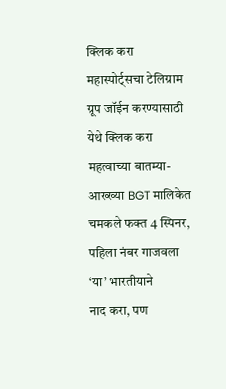क्लिक करा
महास्पोर्ट्सचा टेलिग्राम ग्रूप जॉईन करण्यासाठी येथे क्लिक करा
महत्वाच्या बातम्या-
आख्ख्या BGT मालिकेत चमकले फक्त 4 स्पिनर, पहिला नंबर गाजवला ‘या’ भारतीयाने
नाद करा, पण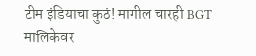टीम इंडियाचा कुठं! मागील चारही BGT मालिकेवर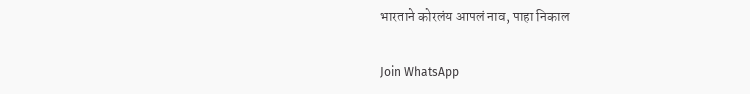भारताने कोरलंय आपलं नाव, पाहा निकाल

Join WhatsApp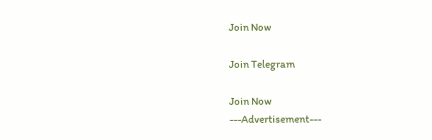Join Now

Join Telegram

Join Now
---Advertisement---